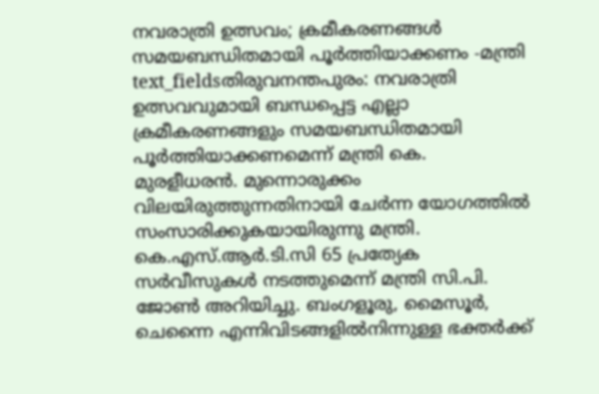നവരാത്രി ഉത്സവം; ക്രമീകരണങ്ങൾ സമയബന്ധിതമായി പൂർത്തിയാക്കണം -മന്ത്രി
text_fieldsതിരുവനന്തപുരം: നവരാത്രി ഉത്സവവുമായി ബന്ധപ്പെട്ട എല്ലാ ക്രമീകരണങ്ങളും സമയബന്ധിതമായി പൂർത്തിയാക്കണമെന്ന് മന്ത്രി കെ. മുരളീധരൻ. മുന്നൊരുക്കം വിലയിരുത്തുന്നതിനായി ചേർന്ന യോഗത്തിൽ സംസാരിക്കുകയായിരുന്നു മന്ത്രി. കെ.എസ്.ആർ.ടി.സി 65 പ്രത്യേക സർവീസുകൾ നടത്തുമെന്ന് മന്ത്രി സി.പി. ജോൺ അറിയിച്ചു. ബംഗളൂരു, മൈസൂർ, ചെന്നൈ എന്നിവിടങ്ങളിൽനിന്നുള്ള ഭക്തർക്ക്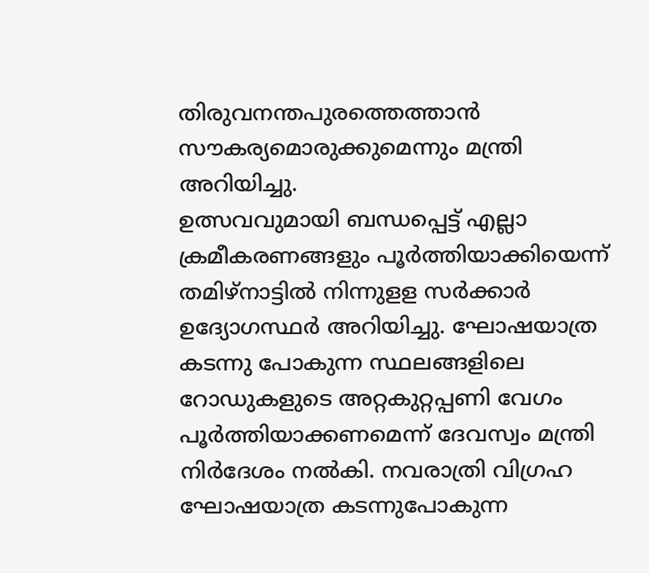തിരുവനന്തപുരത്തെത്താൻ സൗകര്യമൊരുക്കുമെന്നും മന്ത്രി അറിയിച്ചു.
ഉത്സവവുമായി ബന്ധപ്പെട്ട് എല്ലാ ക്രമീകരണങ്ങളും പൂർത്തിയാക്കിയെന്ന് തമിഴ്നാട്ടിൽ നിന്നുളള സർക്കാർ ഉദ്യോഗസ്ഥർ അറിയിച്ചു. ഘോഷയാത്ര കടന്നു പോകുന്ന സ്ഥലങ്ങളിലെ റോഡുകളുടെ അറ്റകുറ്റപ്പണി വേഗം പൂർത്തിയാക്കണമെന്ന് ദേവസ്വം മന്ത്രി നിർദേശം നൽകി. നവരാത്രി വിഗ്രഹ ഘോഷയാത്ര കടന്നുപോകുന്ന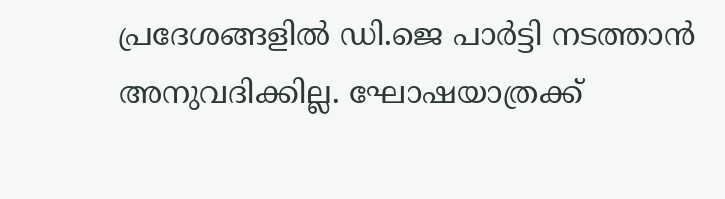പ്രദേശങ്ങളിൽ ഡി.ജെ പാർട്ടി നടത്താൻ അനുവദിക്കില്ല. ഘോഷയാത്രക്ക്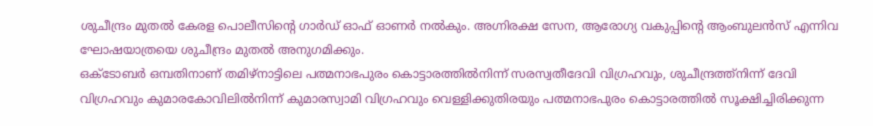ശുചീന്ദ്രം മുതൽ കേരള പൊലീസിന്റെ ഗാർഡ് ഓഫ് ഓണർ നൽകും. അഗ്നിരക്ഷ സേന, ആരോഗ്യ വകുപ്പിന്റെ ആംബുലൻസ് എന്നിവ ഘോഷയാത്രയെ ശുചീന്ദ്രം മുതൽ അനുഗമിക്കും.
ഒക്ടോബർ ഒമ്പതിനാണ് തമിഴ്നാട്ടിലെ പത്മനാഭപുരം കൊട്ടാരത്തിൽനിന്ന് സരസ്വതീദേവി വിഗ്രഹവും, ശുചീന്ദ്രത്ത്നിന്ന് ദേവി വിഗ്രഹവും കുമാരകോവിലിൽനിന്ന് കുമാരസ്വാമി വിഗ്രഹവും വെള്ളിക്കുതിരയും പത്മനാഭപുരം കൊട്ടാരത്തിൽ സൂക്ഷിച്ചിരിക്കുന്ന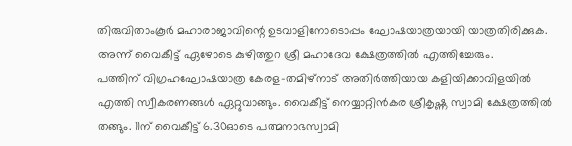തിരുവിതാംകൂർ മഹാരാജാവിന്റെ ഉടവാളിനോടൊപ്പം ഘോഷയാത്രയായി യാത്രതിരിക്കുക. അന്ന് വൈകീട്ട് ഏഴോടെ കുഴിത്തുറ ശ്രീ മഹാദേവ ക്ഷേത്രത്തിൽ എത്തിച്ചേരും.
പത്തിന് വിഗ്രഹഘോഷയാത്ര കേരള-തമിഴ്നാട് അതിർത്തിയായ കളിയിക്കാവിളയിൽ എത്തി സ്വീകരണങ്ങൾ ഏറ്റുവാങ്ങും. വൈകീട്ട് നെയ്യാറ്റിൻകര ശ്രീകൃഷ്ണ സ്വാമി ക്ഷേത്രത്തിൽ തങ്ങും. 11ന് വൈകീട്ട് 6.30ഓടെ പത്മനാഭസ്വാമി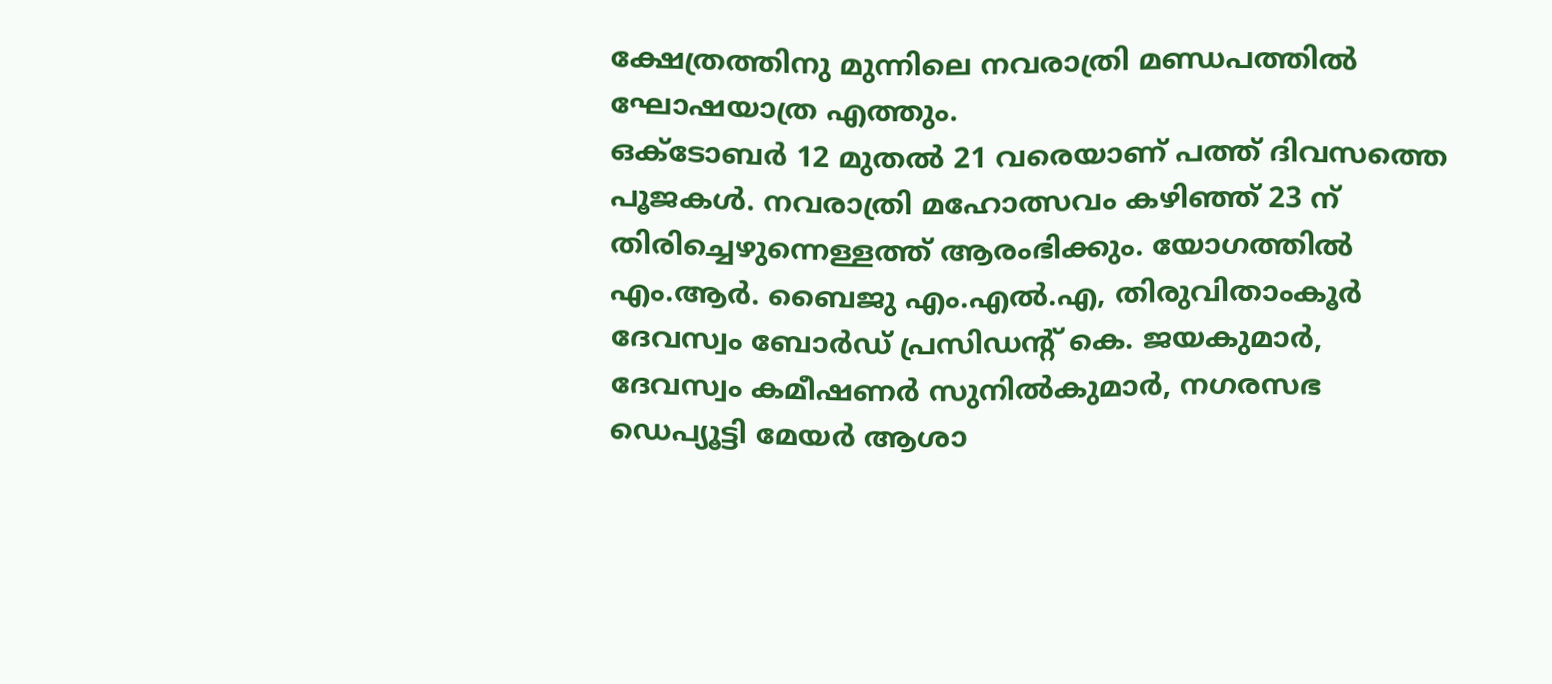ക്ഷേത്രത്തിനു മുന്നിലെ നവരാത്രി മണ്ഡപത്തിൽ ഘോഷയാത്ര എത്തും.
ഒക്ടോബർ 12 മുതൽ 21 വരെയാണ് പത്ത് ദിവസത്തെ പൂജകൾ. നവരാത്രി മഹോത്സവം കഴിഞ്ഞ് 23 ന് തിരിച്ചെഴുന്നെള്ളത്ത് ആരംഭിക്കും. യോഗത്തിൽ എം.ആർ. ബൈജു എം.എൽ.എ, തിരുവിതാംകൂർ ദേവസ്വം ബോർഡ് പ്രസിഡന്റ് കെ. ജയകുമാർ, ദേവസ്വം കമീഷണർ സുനിൽകുമാർ, നഗരസഭ ഡെപ്യൂട്ടി മേയർ ആശാ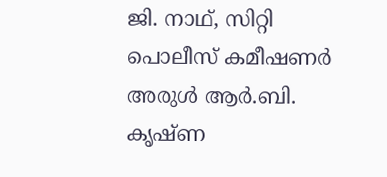ജി. നാഥ്, സിറ്റി പൊലീസ് കമീഷണർ അരുൾ ആർ.ബി. കൃഷ്ണ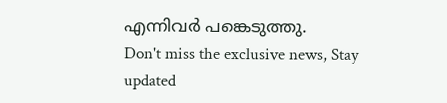എന്നിവർ പങ്കെടുത്തു.
Don't miss the exclusive news, Stay updated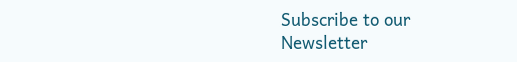Subscribe to our Newsletter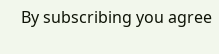By subscribing you agree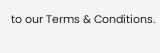to our Terms & Conditions.